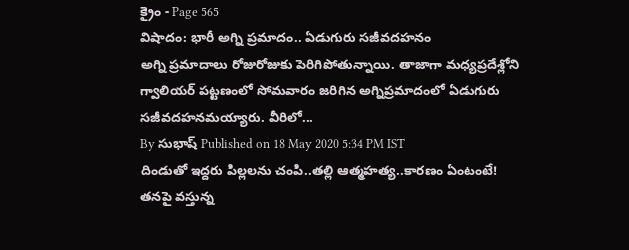క్రైం - Page 565
విషాదం: భారీ అగ్ని ప్రమాదం.. ఏడుగురు సజీవదహనం
అగ్ని ప్రమాదాలు రోజురోజుకు పెరిగిపోతున్నాయి. తాజాగా మధ్యప్రదేశ్లోని గ్వాలియర్ పట్టణంలో సోమవారం జరిగిన అగ్నిప్రమాదంలో ఏడుగురు సజీవదహనమయ్యారు. వీరిలో...
By సుభాష్ Published on 18 May 2020 5:34 PM IST
దిండుతో ఇద్దరు పిల్లలను చంపి..తల్లి ఆత్మహత్య..కారణం ఏంటంటే!
తనపై వస్తున్న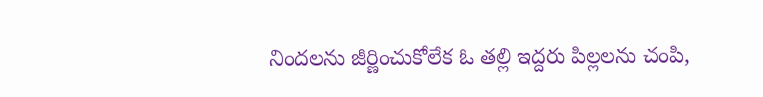నిందలను జీర్ణించుకోలేక ఓ తల్లి ఇద్దరు పిల్లలను చంపి,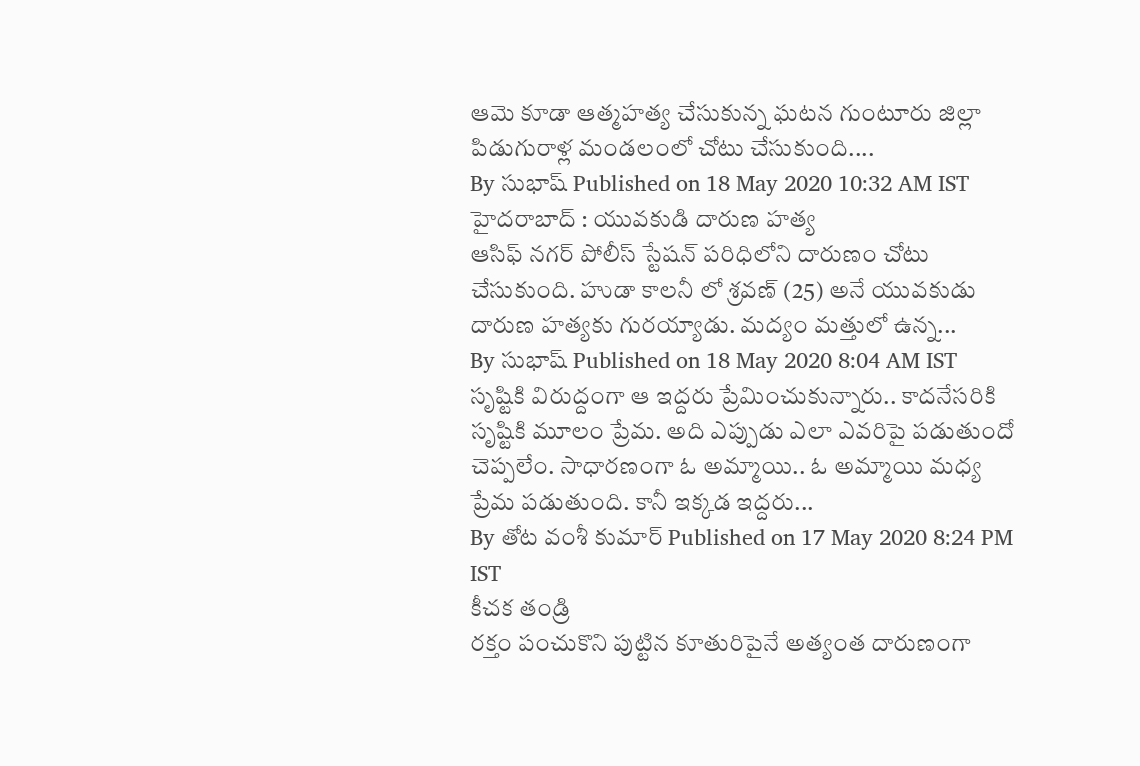ఆమె కూడా ఆత్మహత్య చేసుకున్న ఘటన గుంటూరు జిల్లా పిడుగురాళ్ల మండలంలో చోటు చేసుకుంది....
By సుభాష్ Published on 18 May 2020 10:32 AM IST
హైదరాబాద్ : యువకుడి దారుణ హత్య
ఆసిఫ్ నగర్ పోలీస్ స్టేషన్ పరిధిలోని దారుణం చోటు చేసుకుంది. హుడా కాలనీ లో శ్రవణ్ (25) అనే యువకుడు దారుణ హత్యకు గురయ్యాడు. మద్యం మత్తులో ఉన్న...
By సుభాష్ Published on 18 May 2020 8:04 AM IST
సృష్టికి విరుద్దంగా ఆ ఇద్దరు ప్రేమించుకున్నారు.. కాదనేసరికి
సృష్టికి మూలం ప్రేమ. అది ఎప్పుడు ఎలా ఎవరిపై పడుతుందో చెప్పలేం. సాధారణంగా ఓ అమ్మాయి.. ఓ అమ్మాయి మధ్య ప్రేమ పడుతుంది. కానీ ఇక్కడ ఇద్దరు...
By తోట వంశీ కుమార్ Published on 17 May 2020 8:24 PM IST
కీచక తండ్రి
రక్తం పంచుకొని పుట్టిన కూతురిపైనే అత్యంత దారుణంగా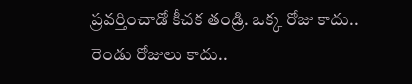ప్రవర్తించాడో కీచక తండ్రి. ఒక్క రోజు కాదు.. రెండు రోజులు కాదు..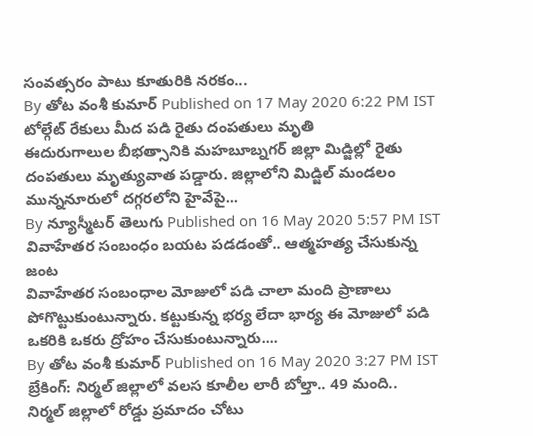సంవత్సరం పాటు కూతురికి నరకం...
By తోట వంశీ కుమార్ Published on 17 May 2020 6:22 PM IST
టోల్గేట్ రేకులు మీద పడి రైతు దంపతులు మృతి
ఈదురుగాలుల బీభత్సానికి మహబూబ్నగర్ జిల్లా మిడ్జిల్లో రైతు దంపతులు మృత్యువాత పడ్డారు. జిల్లాలోని మిడ్జిల్ మండలం మున్ననూరులో దగ్గరలోని హైవేపై...
By న్యూస్మీటర్ తెలుగు Published on 16 May 2020 5:57 PM IST
వివాహేతర సంబంధం బయట పడడంతో.. ఆత్మహత్య చేసుకున్న జంట
వివాహేతర సంబంధాల మోజులో పడి చాలా మంది ప్రాణాలు పోగొట్టుకుంటున్నారు. కట్టుకున్న భర్య లేదా భార్య ఈ మోజులో పడి ఒకరికి ఒకరు ద్రోహం చేసుకుంటున్నారు....
By తోట వంశీ కుమార్ Published on 16 May 2020 3:27 PM IST
బ్రేకింగ్: నిర్మల్ జిల్లాలో వలస కూలీల లారీ బోల్తా.. 49 మంది..
నిర్మల్ జిల్లాలో రోడ్డు ప్రమాదం చోటు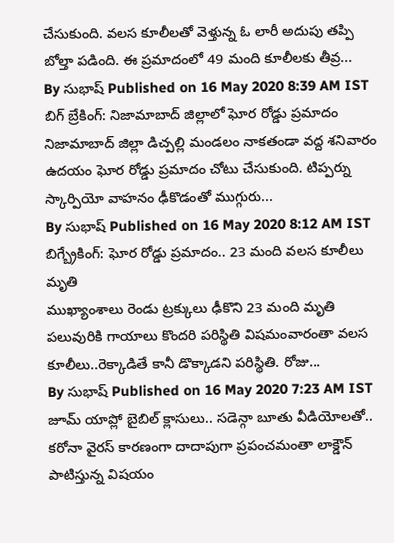చేసుకుంది. వలస కూలీలతో వెళ్తున్న ఓ లారీ అదుపు తప్పి బోల్తా పడింది. ఈ ప్రమాదంలో 49 మంది కూలీలకు తీవ్ర...
By సుభాష్ Published on 16 May 2020 8:39 AM IST
బిగ్ బ్రేకింగ్: నిజామాబాద్ జిల్లాలో ఘోర రోడ్డు ప్రమాదం
నిజామాబాద్ జిల్లా డిచ్పల్లి మండలం నాకతండా వద్ద శనివారం ఉదయం ఘోర రోడ్డు ప్రమాదం చోటు చేసుకుంది. టిప్పర్ను స్కార్పియో వాహనం ఢీకొడంతో ముగ్గురు...
By సుభాష్ Published on 16 May 2020 8:12 AM IST
బిగ్బ్రేకింగ్: ఘోర రోడ్డు ప్రమాదం.. 23 మంది వలస కూలీలు మృతి
ముఖ్యాంశాలు రెండు ట్రక్కులు ఢీకొని 23 మంది మృతి పలువురికి గాయాలు కొందరి పరిస్థితి విషమంవారంతా వలస కూలీలు..రెక్కాడితే కానీ డొక్కాడని పరిస్థితి. రోజు...
By సుభాష్ Published on 16 May 2020 7:23 AM IST
జూమ్ యాప్లో బైబిల్ క్లాసులు.. సడెన్గా బూతు వీడియోలతో..
కరోనా వైరస్ కారణంగా దాదాపుగా ప్రపంచమంతా లాక్డౌన్ పాటిస్తున్న విషయం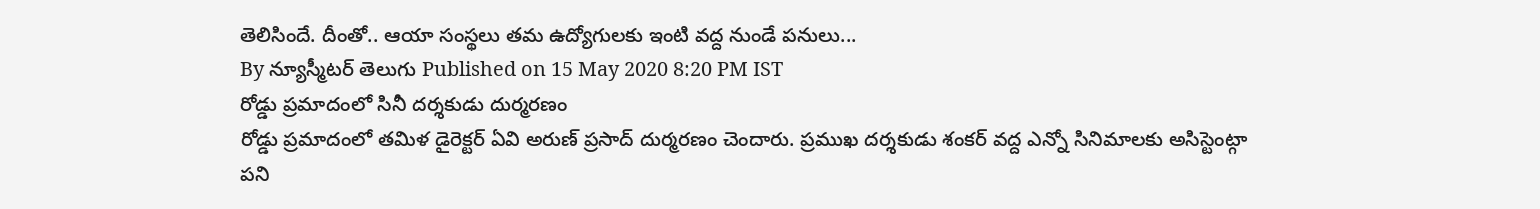తెలిసిందే. దీంతో.. ఆయా సంస్థలు తమ ఉద్యోగులకు ఇంటి వద్ద నుండే పనులు...
By న్యూస్మీటర్ తెలుగు Published on 15 May 2020 8:20 PM IST
రోడ్డు ప్రమాదంలో సినీ దర్శకుడు దుర్మరణం
రోడ్డు ప్రమాదంలో తమిళ డైరెక్టర్ ఏవి అరుణ్ ప్రసాద్ దుర్మరణం చెందారు. ప్రముఖ దర్శకుడు శంకర్ వద్ద ఎన్నో సినిమాలకు అసిస్టెంట్గా పని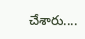చేశారు....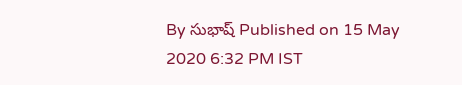By సుభాష్ Published on 15 May 2020 6:32 PM IST